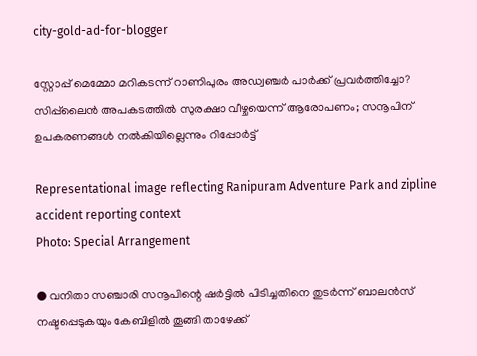city-gold-ad-for-blogger

സ്റ്റോപ്പ് മെമ്മോ മറികടന്ന് റാണിപുരം അഡ്വഞ്ചർ പാർക്ക് പ്രവർത്തിച്ചോ? സിപ്പ്‌ലൈൻ അപകടത്തിൽ സുരക്ഷാ വീഴ്ചയെന്ന് ആരോപണം; സനൂപിന് ഉപകരണങ്ങൾ നൽകിയില്ലെന്നും റിപ്പോർട്ട്

Representational image reflecting Ranipuram Adventure Park and zipline accident reporting context
Photo: Special Arrangement

● വനിതാ സഞ്ചാരി സനൂപിന്റെ ഷർട്ടിൽ പിടിച്ചതിനെ തുടർന്ന് ബാലൻസ് നഷ്ടപ്പെടുകയും കേബിളിൽ തൂങ്ങി താഴേക്ക്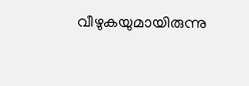വീഴുകയുമായിരുന്നു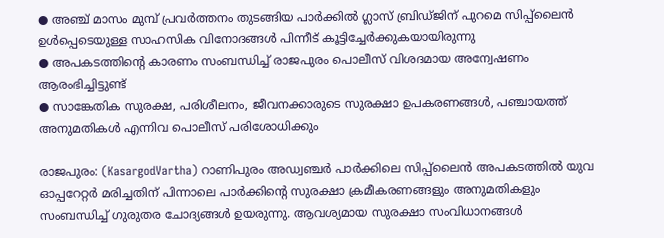● അഞ്ച് മാസം മുമ്പ് പ്രവർത്തനം തുടങ്ങിയ പാർക്കിൽ ഗ്ലാസ് ബ്രിഡ്ജിന് പുറമെ സിപ്പ്‌ലൈൻ ഉൾപ്പെടെയുള്ള സാഹസിക വിനോദങ്ങൾ പിന്നീട് കൂട്ടിച്ചേർക്കുകയായിരുന്നു
● അപകടത്തിന്റെ കാരണം സംബന്ധിച്ച് രാജപുരം പൊലീസ് വിശദമായ അന്വേഷണം ആരംഭിച്ചിട്ടുണ്ട്
● സാങ്കേതിക സുരക്ഷ, പരിശീലനം, ജീവനക്കാരുടെ സുരക്ഷാ ഉപകരണങ്ങൾ, പഞ്ചായത്ത് അനുമതികൾ എന്നിവ പൊലീസ് പരിശോധിക്കും

രാജപുരം: (KasargodVartha) റാണിപുരം അഡ്വഞ്ചർ പാർക്കിലെ സിപ്പ്‌ലൈൻ അപകടത്തിൽ യുവ ഓപ്പറേറ്റർ മരിച്ചതിന് പിന്നാലെ പാർക്കിൻ്റെ സുരക്ഷാ ക്രമീകരണങ്ങളും അനുമതികളും സംബന്ധിച്ച് ഗുരുതര ചോദ്യങ്ങൾ ഉയരുന്നു. ആവശ്യമായ സുരക്ഷാ സംവിധാനങ്ങൾ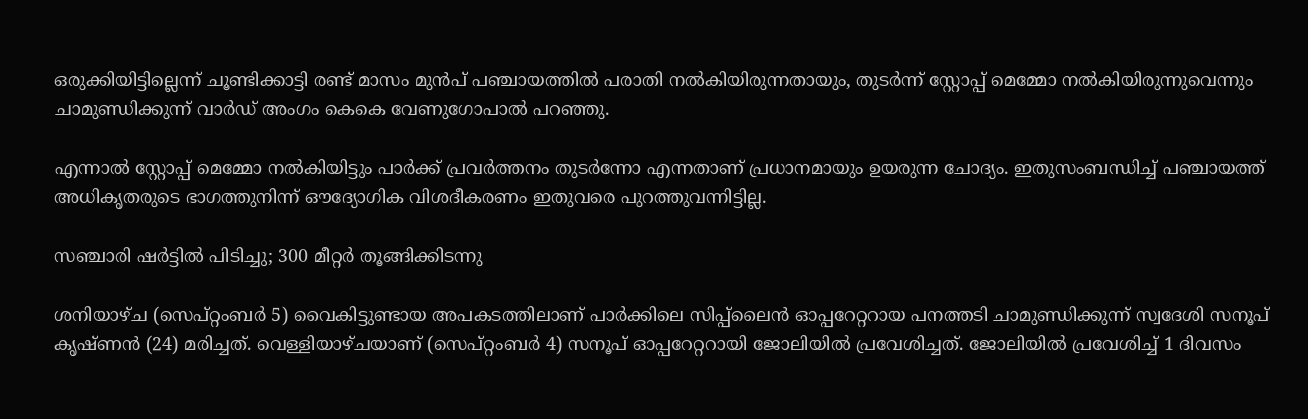ഒരുക്കിയിട്ടില്ലെന്ന് ചൂണ്ടിക്കാട്ടി രണ്ട് മാസം മുൻപ് പഞ്ചായത്തിൽ പരാതി നൽകിയിരുന്നതായും, തുടർന്ന് സ്റ്റോപ്പ് മെമ്മോ നൽകിയിരുന്നുവെന്നും ചാമുണ്ഡിക്കുന്ന് വാർഡ് അംഗം കെകെ വേണുഗോപാൽ പറഞ്ഞു.

എന്നാൽ സ്റ്റോപ്പ് മെമ്മോ നൽകിയിട്ടും പാർക്ക് പ്രവർത്തനം തുടർന്നോ എന്നതാണ് പ്രധാനമായും ഉയരുന്ന ചോദ്യം. ഇതുസംബന്ധിച്ച് പഞ്ചായത്ത് അധികൃതരുടെ ഭാഗത്തുനിന്ന് ഔദ്യോഗിക വിശദീകരണം ഇതുവരെ പുറത്തുവന്നിട്ടില്ല.

സഞ്ചാരി ഷർട്ടിൽ പിടിച്ചു; 300 മീറ്റർ തൂങ്ങിക്കിടന്നു

ശനിയാഴ്ച (സെപ്റ്റംബർ 5) വൈകിട്ടുണ്ടായ അപകടത്തിലാണ് പാർക്കിലെ സിപ്പ്‌ലൈൻ ഓപ്പറേറ്ററായ പനത്തടി ചാമുണ്ഡിക്കുന്ന് സ്വദേശി സനൂപ് കൃഷ്ണൻ (24) മരിച്ചത്. വെള്ളിയാഴ്ചയാണ് (സെപ്റ്റംബർ 4) സനൂപ് ഓപ്പറേറ്ററായി ജോലിയിൽ പ്രവേശിച്ചത്. ജോലിയിൽ പ്രവേശിച്ച് 1 ദിവസം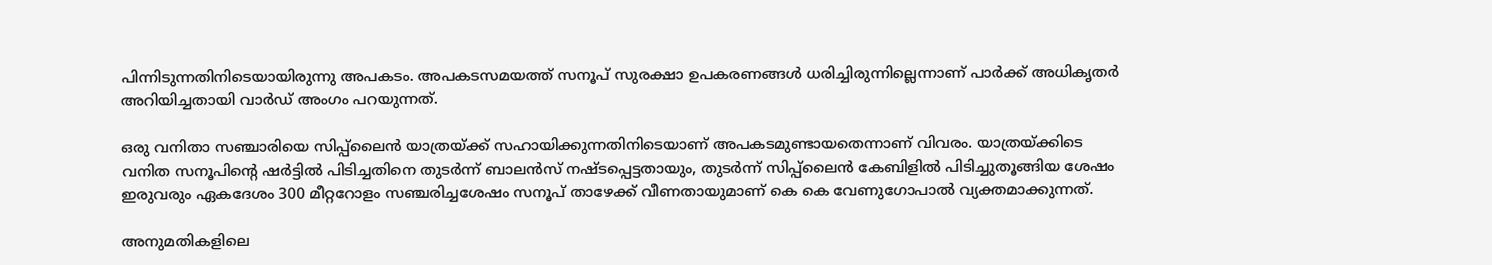പിന്നിടുന്നതിനിടെയായിരുന്നു അപകടം. അപകടസമയത്ത് സനൂപ് സുരക്ഷാ ഉപകരണങ്ങൾ ധരിച്ചിരുന്നില്ലെന്നാണ് പാർക്ക് അധികൃതർ അറിയിച്ചതായി വാർഡ് അംഗം പറയുന്നത്.

ഒരു വനിതാ സഞ്ചാരിയെ സിപ്പ്‌ലൈൻ യാത്രയ്ക്ക് സഹായിക്കുന്നതിനിടെയാണ് അപകടമുണ്ടായതെന്നാണ് വിവരം. യാത്രയ്ക്കിടെ വനിത സനൂപിൻ്റെ ഷർട്ടിൽ പിടിച്ചതിനെ തുടർന്ന് ബാലൻസ് നഷ്ടപ്പെട്ടതായും, തുടർന്ന് സിപ്പ്‌ലൈൻ കേബിളിൽ പിടിച്ചുതൂങ്ങിയ ശേഷം ഇരുവരും ഏകദേശം 300 മീറ്ററോളം സഞ്ചരിച്ചശേഷം സനൂപ് താഴേക്ക് വീണതായുമാണ് കെ കെ വേണുഗോപാൽ വ്യക്തമാക്കുന്നത്.

അനുമതികളിലെ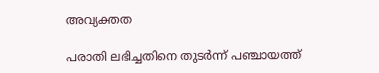അവ്യക്തത

പരാതി ലഭിച്ചതിനെ തുടർന്ന് പഞ്ചായത്ത്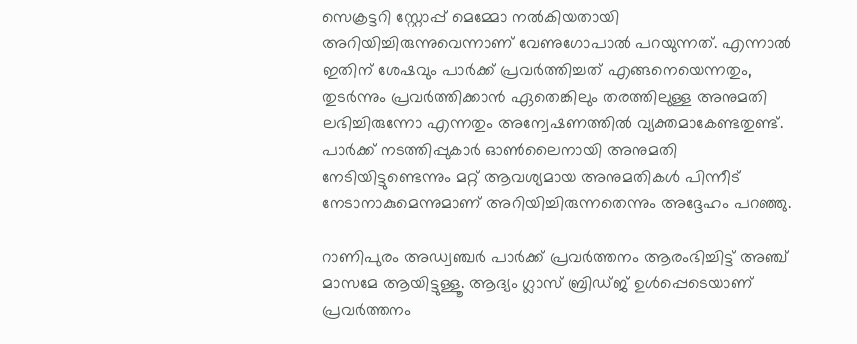സെക്രട്ടറി സ്റ്റോപ്പ് മെമ്മോ നൽകിയതായി അറിയിച്ചിരുന്നുവെന്നാണ് വേണുഗോപാൽ പറയുന്നത്. എന്നാൽ ഇതിന് ശേഷവും പാർക്ക് പ്രവർത്തിച്ചത് എങ്ങനെയെന്നതും, തുടർന്നും പ്രവർത്തിക്കാൻ ഏതെങ്കിലും തരത്തിലുള്ള അനുമതി ലഭിച്ചിരുന്നോ എന്നതും അന്വേഷണത്തിൽ വ്യക്തമാകേണ്ടതുണ്ട്. പാർക്ക് നടത്തിപ്പുകാർ ഓൺലൈനായി അനുമതി നേടിയിട്ടുണ്ടെന്നും മറ്റ് ആവശ്യമായ അനുമതികൾ പിന്നീട് നേടാനാകുമെന്നുമാണ് അറിയിച്ചിരുന്നതെന്നും അദ്ദേഹം പറഞ്ഞു.

റാണിപുരം അഡ്വഞ്ചർ പാർക്ക് പ്രവർത്തനം ആരംഭിച്ചിട്ട് അഞ്ച് മാസമേ ആയിട്ടുള്ളൂ. ആദ്യം ഗ്ലാസ് ബ്രിഡ്ജ് ഉൾപ്പെടെയാണ് പ്രവർത്തനം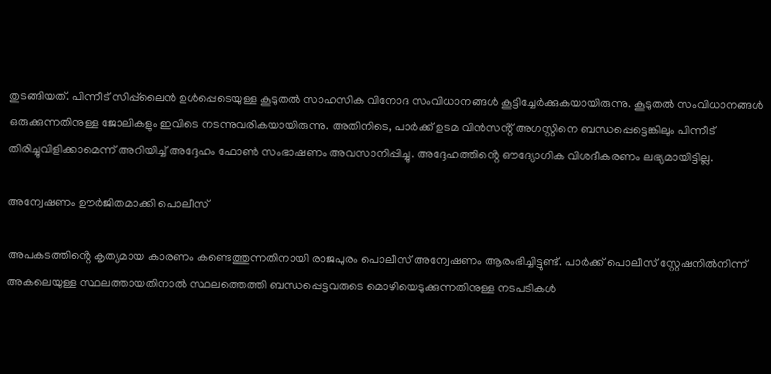തുടങ്ങിയത്. പിന്നീട് സിപ്പ്‌ലൈൻ ഉൾപ്പെടെയുള്ള കൂടുതൽ സാഹസിക വിനോദ സംവിധാനങ്ങൾ കൂട്ടിച്ചേർക്കുകയായിരുന്നു. കൂടുതൽ സംവിധാനങ്ങൾ ഒരുക്കുന്നതിനുള്ള ജോലികളും ഇവിടെ നടന്നുവരികയായിരുന്നു. അതിനിടെ, പാർക്ക് ഉടമ വിൻസൻ്റ് അഗസ്റ്റിനെ ബന്ധപ്പെട്ടെങ്കിലും പിന്നീട് തിരിച്ചുവിളിക്കാമെന്ന് അറിയിച്ച് അദ്ദേഹം ഫോൺ സംഭാഷണം അവസാനിപ്പിച്ചു. അദ്ദേഹത്തിൻ്റെ ഔദ്യോഗിക വിശദീകരണം ലഭ്യമായിട്ടില്ല.

അന്വേഷണം ഊർജിതമാക്കി പൊലീസ്

അപകടത്തിൻ്റെ കൃത്യമായ കാരണം കണ്ടെത്തുന്നതിനായി രാജപുരം പൊലീസ് അന്വേഷണം ആരംഭിച്ചിട്ടുണ്ട്. പാർക്ക് പൊലീസ് സ്റ്റേഷനിൽനിന്ന് അകലെയുള്ള സ്ഥലത്തായതിനാൽ സ്ഥലത്തെത്തി ബന്ധപ്പെട്ടവരുടെ മൊഴിയെടുക്കുന്നതിനുള്ള നടപടികൾ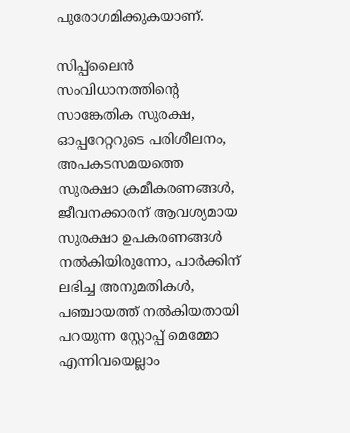പുരോഗമിക്കുകയാണ്.

സിപ്പ്‌ലൈൻ സംവിധാനത്തിൻ്റെ സാങ്കേതിക സുരക്ഷ, ഓപ്പറേറ്ററുടെ പരിശീലനം, അപകടസമയത്തെ സുരക്ഷാ ക്രമീകരണങ്ങൾ, ജീവനക്കാരന് ആവശ്യമായ സുരക്ഷാ ഉപകരണങ്ങൾ നൽകിയിരുന്നോ, പാർക്കിന് ലഭിച്ച അനുമതികൾ, പഞ്ചായത്ത് നൽകിയതായി പറയുന്ന സ്റ്റോപ്പ് മെമ്മോ എന്നിവയെല്ലാം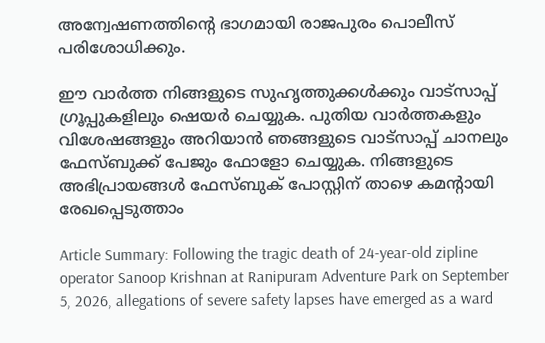അന്വേഷണത്തിൻ്റെ ഭാഗമായി രാജപുരം പൊലീസ് പരിശോധിക്കും.

ഈ വാർത്ത നിങ്ങളുടെ സുഹൃത്തുക്കൾക്കും വാട്സാപ്പ് ഗ്രൂപ്പുകളിലും ഷെയർ ചെയ്യുക. പുതിയ വാർത്തകളും വിശേഷങ്ങളും അറിയാൻ ഞങ്ങളുടെ വാട്സാപ്പ് ചാനലും ഫേസ്ബുക്ക് പേജും ഫോളോ ചെയ്യുക. നിങ്ങളുടെ അഭിപ്രായങ്ങൾ ഫേസ്ബുക് പോസ്റ്റിന് താഴെ കമൻ്റായി രേഖപ്പെടുത്താം

Article Summary: Following the tragic death of 24-year-old zipline operator Sanoop Krishnan at Ranipuram Adventure Park on September 5, 2026, allegations of severe safety lapses have emerged as a ward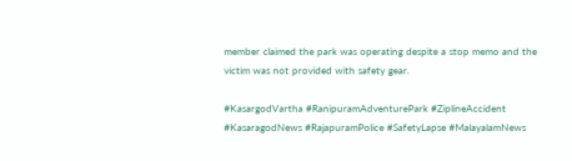member claimed the park was operating despite a stop memo and the victim was not provided with safety gear.

#KasargodVartha #RanipuramAdventurePark #ZiplineAccident #KasaragodNews #RajapuramPolice #SafetyLapse #MalayalamNews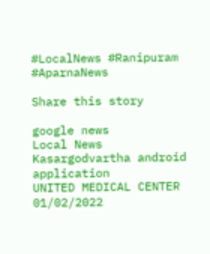#LocalNews #Ranipuram #AparnaNews

Share this story

google news
Local News
Kasargodvartha android application
UNITED MEDICAL CENTER 01/02/2022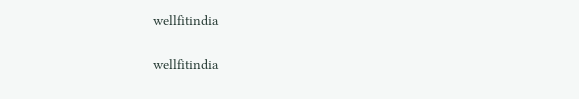wellfitindia

wellfitindia